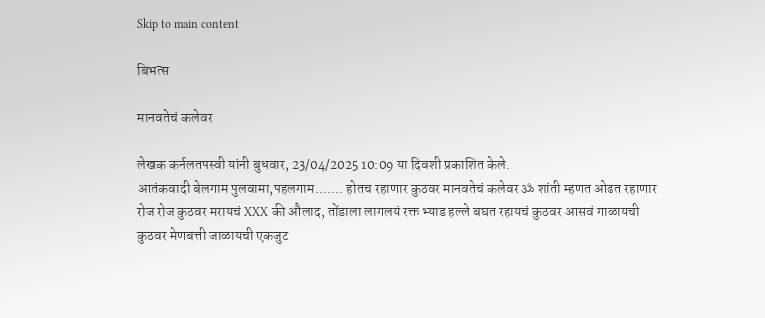Skip to main content

बिभत्स

मानवतेचं कलेवर

लेखक कर्नलतपस्वी यांनी बुधवार, 23/04/2025 10:09 या दिवशी प्रकाशित केले.
आतंकवादी बेलगाम पुलवामा,पहलगाम....... होतच रहाणार कुठवर मानवतेचं कलेवर ॐ शांती म्हणत ओढत रहाणार रोज रोज कुठवर मरायचं XXX की औलाद, तोंडाला लागलयं रक्त भ्याड हल्ले बघत रहायचं कुठवर आसवं गाळायची कुठवर मेणबत्ती जाळायची एकजुट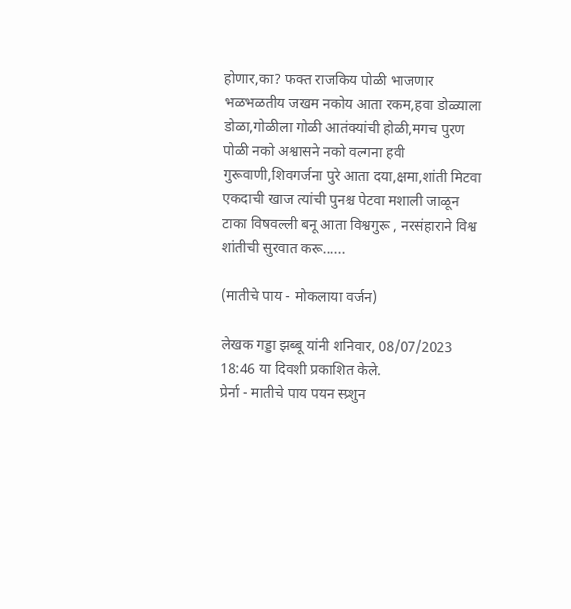होणार,का? फक्त राजकिय पोळी भाजणार भळभळतीय जखम नकोय आता रकम,हवा डोळ्याला डोळा,गोळीला गोळी आतंक्यांची होळी,मगच पुरण पोळी नको अश्वासने नको वल्गना हवी गुरूवाणी,शिवगर्जना पुरे आता दया,क्षमा,शांती मिटवा एकदाची खाज त्यांची पुनश्च पेटवा मशाली जाळून टाका विषवल्ली बनू आता विश्वगुरू , नरसंहाराने विश्व शांतीची सुरवात करू......

(मातीचे पाय - मोकलाया वर्जन)

लेखक गड्डा झब्बू यांनी शनिवार, 08/07/2023 18:46 या दिवशी प्रकाशित केले.
प्रेर्ना - मातीचे पाय पयन स्प्र्शुन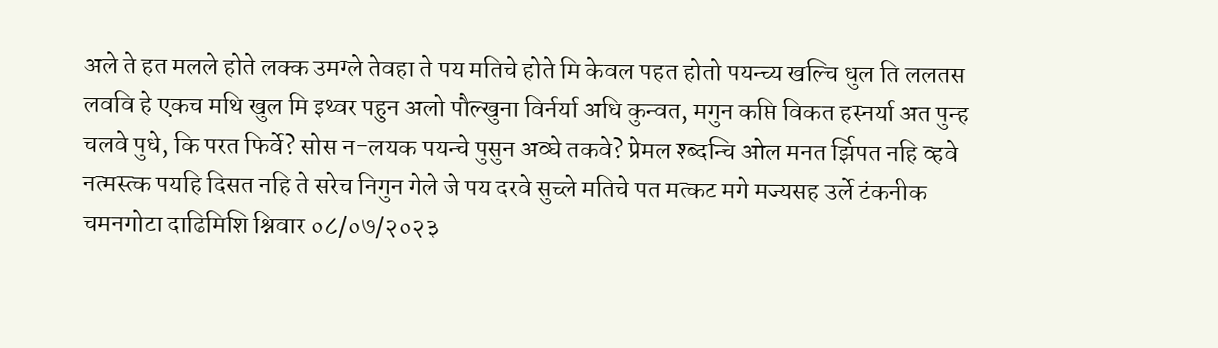अले ते हत मलले होते लक्क उमग्ले तेवहा ते पय मतिचे होते मि केवल पहत होतो पयन्च्य खल्चि धुल ति ललतस लववि हे एकच मथि खुल मि इथ्वर पहुन अलो पौल्खुना विर्नर्या अधि कुन्वत, मगुन कप्ति विकत हस्नर्या अत पुन्ह चलवे पुधे, कि परत फिर्वे? सोस न-लयक पयन्चे पुसुन अव्घे तकवे? प्रेमल श्ब्दन्चि ओल मनत र्झिपत नहि व्हवे नत्मस्त्क पयहि दिसत नहि ते सरेच निगुन गेले जे पय दरवे सुच्ले मतिचे पत मत्कट मगे मज्यसह उर्ले टंकनीक चमनगोटा दाढिमिशि श्निवार ०८/०७/२०२३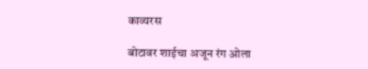काव्यरस

बोटावर शाईचा अजून रंग ओला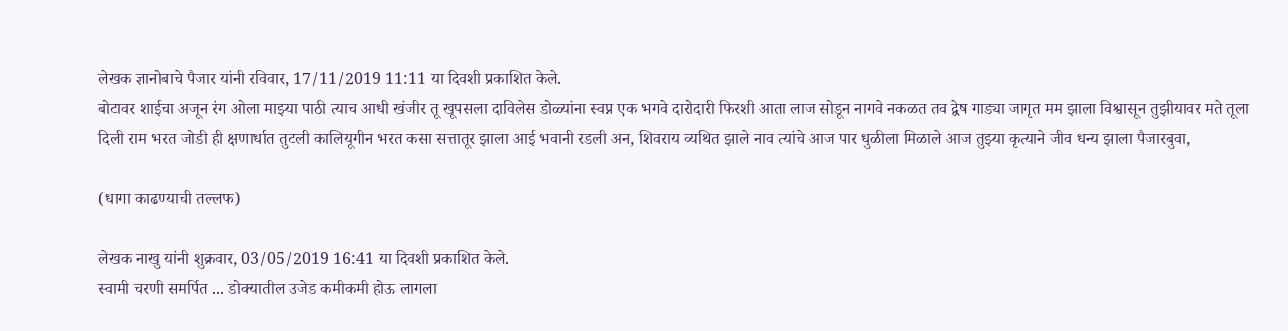लेखक ज्ञानोबाचे पैजार यांनी रविवार, 17/11/2019 11:11 या दिवशी प्रकाशित केले.
बोटावर शाईचा अजून रंग ओला माझ्या पाठी त्याच आधी खंजीर तू खूपसला दाविलेस डोळ्यांना स्वप्न एक भगवे दारोदारी फिरशी आता लाज सोडून नागवे नकळत तव द्वेष गाड्या जागृत मम झाला विश्वासून तुझीयावर मते तूला दिली राम भरत जोडी ही क्षणार्धात तुटली कालियूगीन भरत कसा सत्तातूर झाला आई भवानी रडली अन, शिवराय व्यथित झाले नाव त्यांचे आज पार धुळीला मिळाले आज तुझ्या कृत्याने जीव धन्य झाला पैजारबुवा,

(धागा काढण्याची तल्लफ)

लेखक नाखु यांनी शुक्रवार, 03/05/2019 16:41 या दिवशी प्रकाशित केले.
स्वामी चरणी समर्पित ... डोक्यातील उजेड कमीकमी होऊ लागला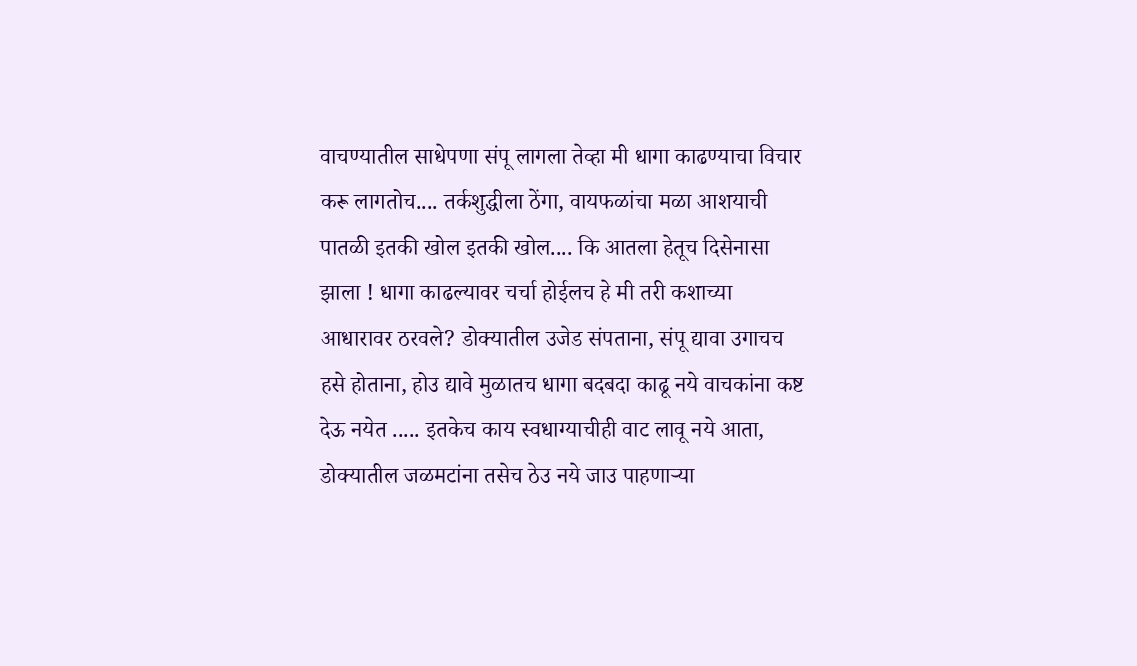वाचण्यातील साधेपणा संपू लागला तेव्हा मी धागा काढण्याचा विचार करू लागतोच.... तर्कशुद्धीला ठेंगा, वायफळांचा मळा आशयाची पातळी इतकी खोल इतकी खोल.... कि आतला हेतूच दिसेनासा झाला ! धागा काढल्यावर चर्चा होईलच हे मी तरी कशाच्या आधारावर ठरवले? डोक्यातील उजेड संपताना, संपू द्यावा उगाचच हसे होताना, होउ द्यावे मुळातच धागा बदबदा काढू नये वाचकांना कष्ट देऊ नयेत ..... इतकेच काय स्वधाग्याचीही वाट लावू नये आता, डोक्यातील जळमटांना तसेच ठेउ नये जाउ पाहणाऱ्या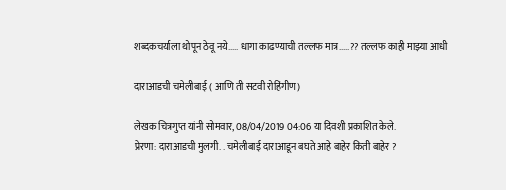शब्दकचर्याला थोपून ठेवू नये..... धागा काढण्याची तल्लफ मात्र.....?? तल्लफ काही माझ्या आधी

दाराआडची चमेलीबाई ( आणि ती सटवी रोहिंगीण)

लेखक चित्रगुप्त यांनी सोमवार, 08/04/2019 04:06 या दिवशी प्रकाशित केले.
प्रेरणा: दाराआडची मुलगी. . चमेलीबाई दाराआडून बघते आहे बाहेर किती बाहेर ?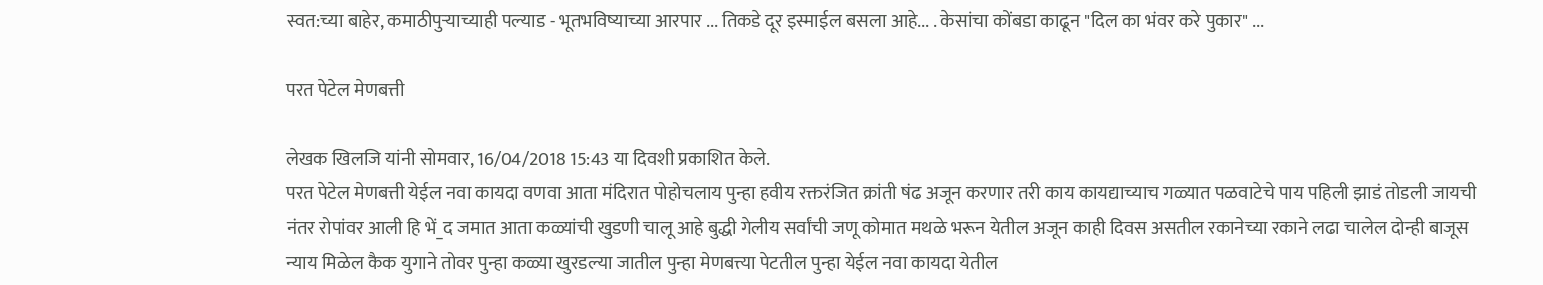स्वत:च्या बाहेर, कमाठीपुर्‍याच्याही पल्याड - भूतभविष्याच्या आरपार ... तिकडे दूर इस्माईल बसला आहे... . केसांचा कोंबडा काढून "दिल का भंवर करे पुकार" ...

परत पेटेल मेणबत्ती

लेखक खिलजि यांनी सोमवार, 16/04/2018 15:43 या दिवशी प्रकाशित केले.
परत पेटेल मेणबत्ती येईल नवा कायदा वणवा आता मंदिरात पोहोचलाय पुन्हा हवीय रक्तरंजित क्रांती षंढ अजून करणार तरी काय कायद्याच्याच गळ्यात पळवाटेचे पाय पहिली झाडं तोडली जायची नंतर रोपांवर आली हि भें_द जमात आता कळ्यांची खुडणी चालू आहे बुद्धी गेलीय सर्वांची जणू कोमात मथळे भरून येतील अजून काही दिवस असतील रकानेच्या रकाने लढा चालेल दोन्ही बाजूस न्याय मिळेल कैक युगाने तोवर पुन्हा कळ्या खुरडल्या जातील पुन्हा मेणबत्त्या पेटतील पुन्हा येईल नवा कायदा येतील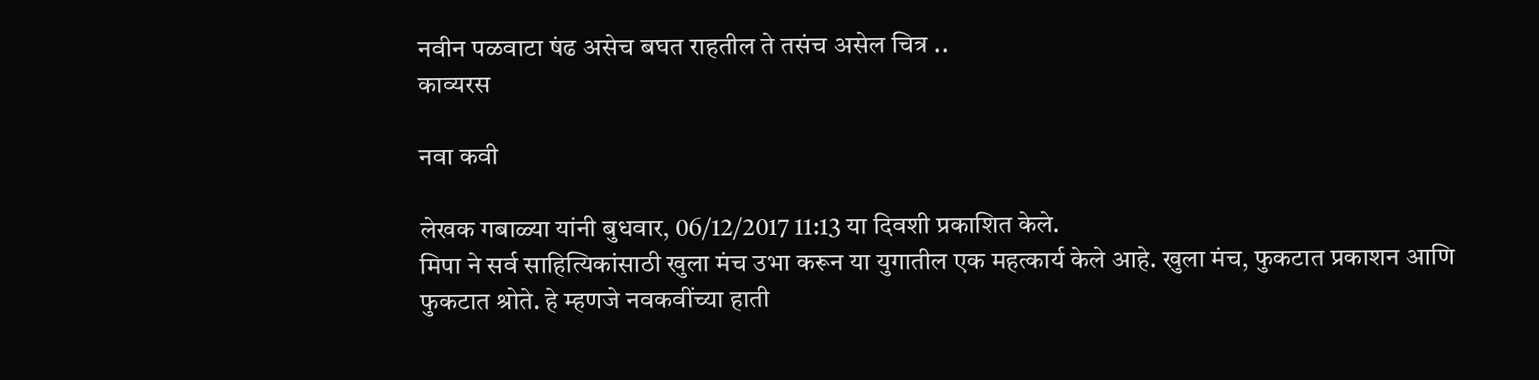नवीन पळवाटा षंढ असेच बघत राहतील ते तसंच असेल चित्र ..
काव्यरस

नवा कवी

लेखक गबाळ्या यांनी बुधवार, 06/12/2017 11:13 या दिवशी प्रकाशित केले.
मिपा ने सर्व साहित्यिकांसाठी खुला मंच उभा करून या युगातील एक महत्कार्य केले आहे. खुला मंच, फुकटात प्रकाशन आणि फुकटात श्रोते. हे म्हणजे नवकवींच्या हाती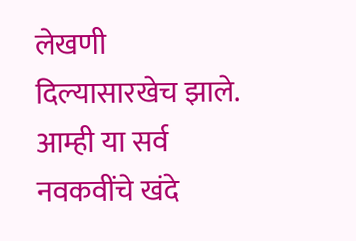लेखणी दिल्यासारखेच झाले. आम्ही या सर्व नवकवींचे खंदे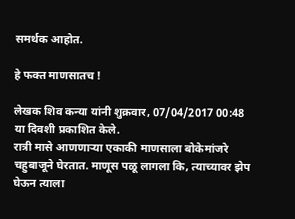समर्थक आहोत.

हे फक्त माणसातच !

लेखक शिव कन्या यांनी शुक्रवार, 07/04/2017 00:48 या दिवशी प्रकाशित केले.
रात्री मासे आणणाऱ्या एकाकी माणसाला बोकेमांजरे चहुबाजूने घेरतात. माणूस पळू लागला कि, त्याच्यावर झेप घेऊन त्याला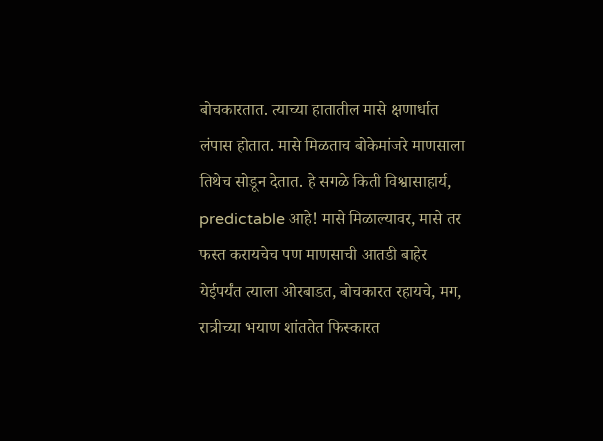बोचकारतात. त्याच्या हातातील मासे क्षणार्धात लंपास होतात. मासे मिळताच बोकेमांजरे माणसाला तिथेच सोडून देतात. हे सगळे किती विश्वासाहार्य, predictable आहे! मासे मिळाल्यावर, मासे तर फस्त करायचेच पण माणसाची आतडी बाहेर येईपर्यंत त्याला ओरबाडत, बोचकारत रहायचे, मग, रात्रीच्या भयाण शांततेत फिस्कारत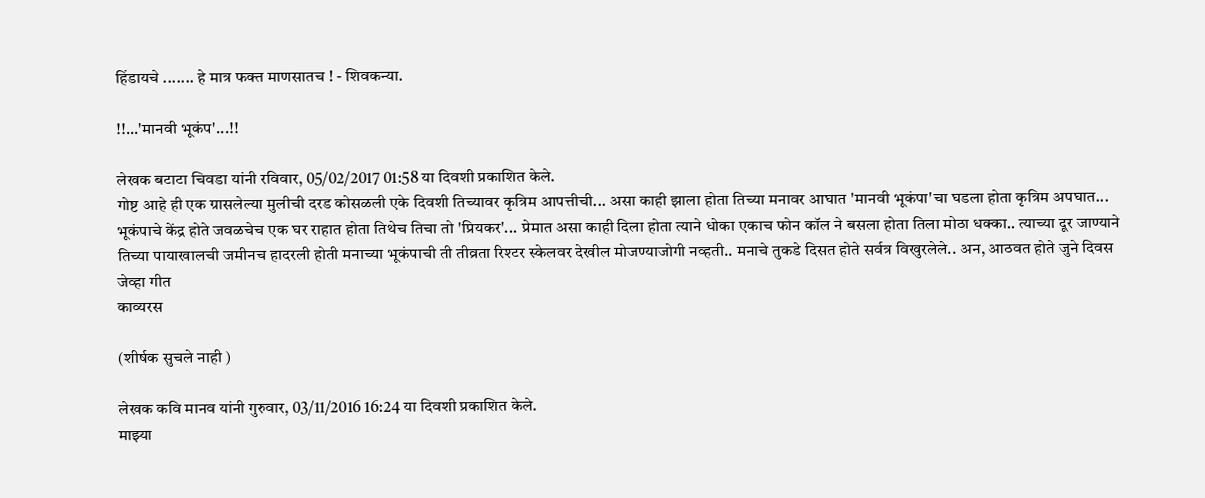हिंडायचे ....... हे मात्र फक्त माणसातच ! - शिवकन्या.

!!...'मानवी भूकंप'...!!

लेखक बटाटा चिवडा यांनी रविवार, 05/02/2017 01:58 या दिवशी प्रकाशित केले.
गोष्ट आहे ही एक ग्रासलेल्या मुलीची दरड कोसळली एके दिवशी तिच्यावर कृत्रिम आपत्तीची... असा काही झाला होता तिच्या मनावर आघात 'मानवी भूकंपा'चा घडला होता कृत्रिम अपघात... भूकंपाचे केंद्र होते जवळचेच एक घर राहात होता तिथेच तिचा तो 'प्रियकर'... प्रेमात असा काही दिला होता त्याने धोका एकाच फोन कॉल ने बसला होता तिला मोठा धक्का.. त्याच्या दूर जाण्याने तिच्या पायाखालची जमीनच हादरली होती मनाच्या भूकंपाची ती तीव्रता रिश्टर स्केलवर देखील मोजण्याजोगी नव्हती.. मनाचे तुकडे दिसत होते सर्वत्र विखुरलेले.. अन, आठवत होते जुने दिवस जेव्हा गीत
काव्यरस

(शीर्षक सुचले नाही )

लेखक कवि मानव यांनी गुरुवार, 03/11/2016 16:24 या दिवशी प्रकाशित केले.
माझ्या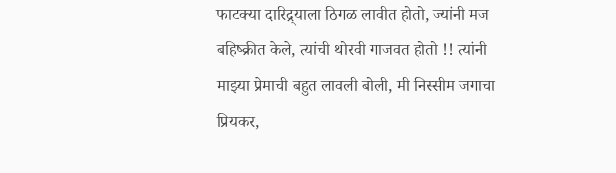फाटक्या दारिद्र्याला ठिगळ लावीत होतो, ज्यांनी मज बहिष्क्रीत केले, त्यांची थोरवी गाजवत होतो !! त्यांनी माझ्या प्रेमाची बहुत लावली बोली, मी निस्सीम जगाचा प्रियकर,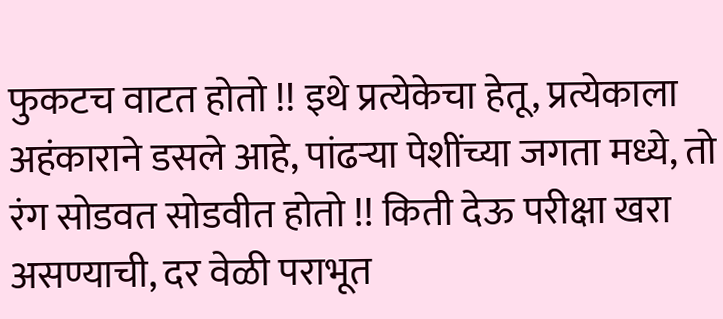फुकटच वाटत होतो !! इथे प्रत्येकेचा हेतू, प्रत्येकाला अहंकाराने डसले आहे, पांढऱ्या पेशींच्या जगता मध्ये, तो रंग सोडवत सोडवीत होतो !! किती देऊ परीक्षा खरा असण्याची, दर वेळी पराभूत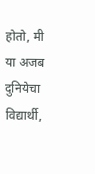होतो, मी या अजब दुनियेचा विद्यार्थी,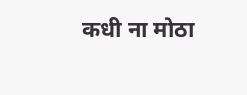कधी ना मोठा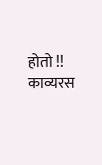होतो !!
काव्यरस